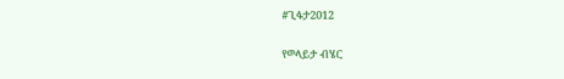#ጊፋታ2012

የወላይታ ብሄር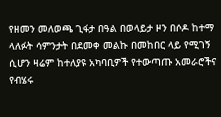የዘመን መለወጫ ጊፋታ በዓል በወላይታ ዞን በሶዶ ከተማ ላለፉት ሳምንታት በደመቀ መልኩ በመከበር ላይ የሚገኝ ሲሆን ዛሬም ከተለያዩ አካባቢዎች የተውጣጡ አመራሮችና የብሄሩ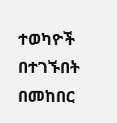ተወካዮች በተገኙበት በመከበር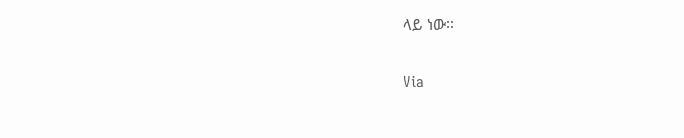ላይ ነው፡፡

Via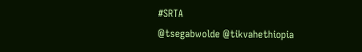#SRTA
@tsegabwolde @tikvahethiopia